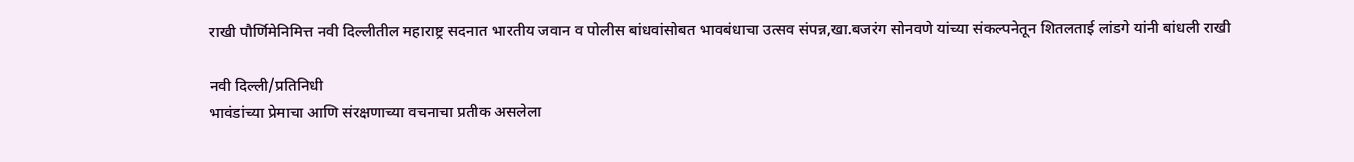राखी पौर्णिमेनिमित्त नवी दिल्लीतील महाराष्ट्र सदनात भारतीय जवान व पोलीस बांधवांसोबत भावबंधाचा उत्सव संपन्न,खा.बजरंग सोनवणे यांच्या संकल्पनेतून शितलताई लांडगे यांनी बांधली राखी

नवी दिल्ली/प्रतिनिधी
भावंडांच्या प्रेमाचा आणि संरक्षणाच्या वचनाचा प्रतीक असलेला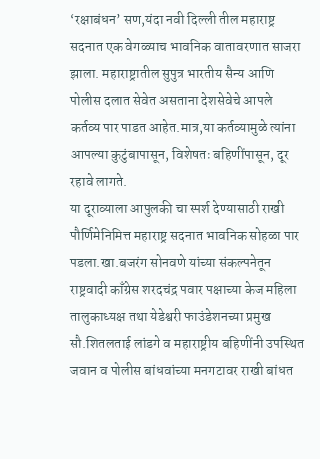‘रक्षाबंधन’ सण,यंदा नवी दिल्ली तील महाराष्ट्र सदनात एक वेगळ्याच भावनिक वातावरणात साजरा झाला. महाराष्ट्रातील सुपुत्र भारतीय सैन्य आणि पोलीस दलात सेवेत असताना देशसेवेचे आपले कर्तव्य पार पाडत आहेत.मात्र,या कर्तव्यामुळे त्यांना आपल्या कुटुंबापासून, विशेषतः बहिणींपासून, दूर रहावे लागते.
या दूराव्याला आपुलकी चा स्पर्श देण्यासाठी राखी पौर्णिमेनिमित्त महाराष्ट्र सदनात भावनिक सोहळा पार पडला.खा.बजरंग सोनवणे यांच्या संकल्पनेतून राष्ट्रवादी काँग्रेस शरदचंद्र पवार पक्षाच्या केज महिला तालुकाध्यक्ष तथा येडेश्वरी फाउंडेशनच्या प्रमुख सौ.शितलताई लांडगे व महाराष्ट्रीय बहिणींनी उपस्थित जवान व पोलीस बांधवांच्या मनगटावर राखी बांधत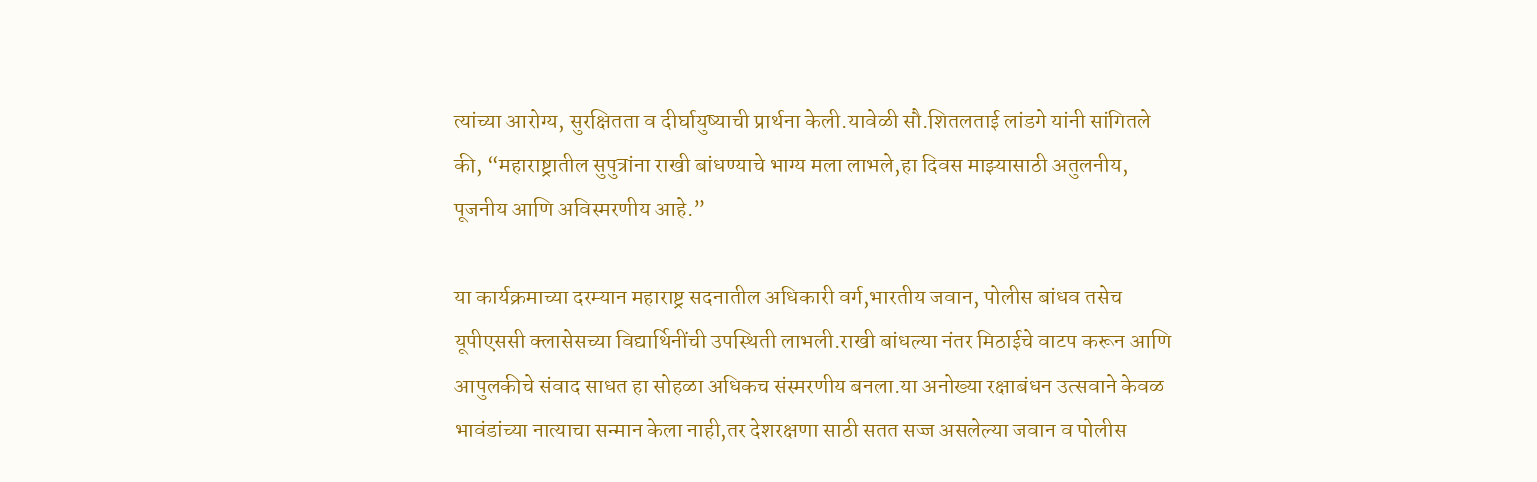त्यांच्या आरोग्य, सुरक्षितता व दीर्घायुष्याची प्रार्थना केली.यावेळी सौ.शितलताई लांडगे यांनी सांगितले की, “महाराष्ट्रातील सुपुत्रांना राखी बांधण्याचे भाग्य मला लाभले,हा दिवस माझ्यासाठी अतुलनीय, पूजनीय आणि अविस्मरणीय आहे.”

या कार्यक्रमाच्या दरम्यान महाराष्ट्र सदनातील अधिकारी वर्ग,भारतीय जवान, पोलीस बांधव तसेच यूपीएससी क्लासेसच्या विद्यार्थिनींची उपस्थिती लाभली.राखी बांधल्या नंतर मिठाईचे वाटप करून आणि आपुलकीचे संवाद साधत हा सोहळा अधिकच संस्मरणीय बनला.या अनोख्या रक्षाबंधन उत्सवाने केवळ भावंडांच्या नात्याचा सन्मान केला नाही,तर देशरक्षणा साठी सतत सज्ज असलेल्या जवान व पोलीस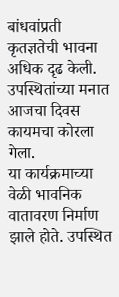बांधवांप्रती कृतज्ञतेची भावना अधिक दृढ केली. उपस्थितांच्या मनात आजचा दिवस कायमचा कोरला गेला.
या कार्यक्रमाच्या वेळी भावनिक वातावरण निर्माण झाले होते. उपस्थित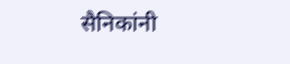सैनिकांनी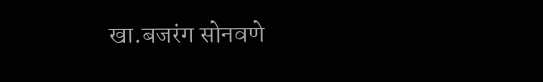खा.बजरंग सोनवणे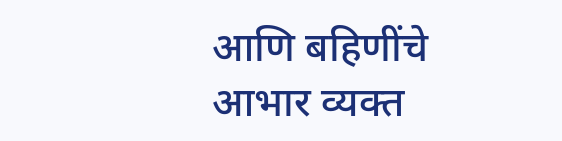आणि बहिणींचे आभार व्यक्त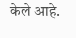केले आहे.